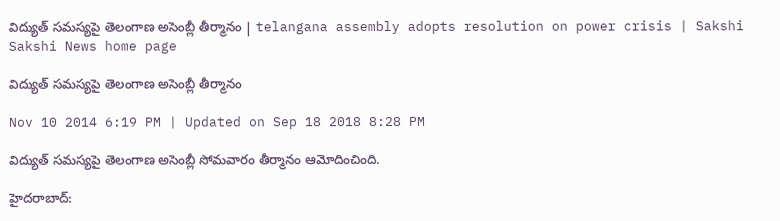విద్యుత్ సమస్యపై తెలంగాణ అసెంబ్లీ తీర్మానం | telangana assembly adopts resolution on power crisis | Sakshi
Sakshi News home page

విద్యుత్ సమస్యపై తెలంగాణ అసెంబ్లీ తీర్మానం

Nov 10 2014 6:19 PM | Updated on Sep 18 2018 8:28 PM

విద్యుత్ సమస్యపై తెలంగాణ అసెంబ్లీ సోమవారం తీర్మానం ఆమోదించింది.

హైదరాబాద్: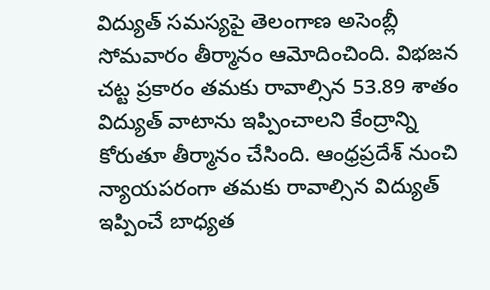విద్యుత్ సమస్యపై తెలంగాణ అసెంబ్లీ సోమవారం తీర్మానం ఆమోదించింది. విభజన చట్ట ప్రకారం తమకు రావాల్సిన 53.89 శాతం విద్యుత్ వాటాను ఇప్పించాలని కేంద్రాన్ని కోరుతూ తీర్మానం చేసింది. ఆంధ్రప్రదేశ్ నుంచి న్యాయపరంగా తమకు రావాల్సిన విద్యుత్ ఇప్పించే బాధ్యత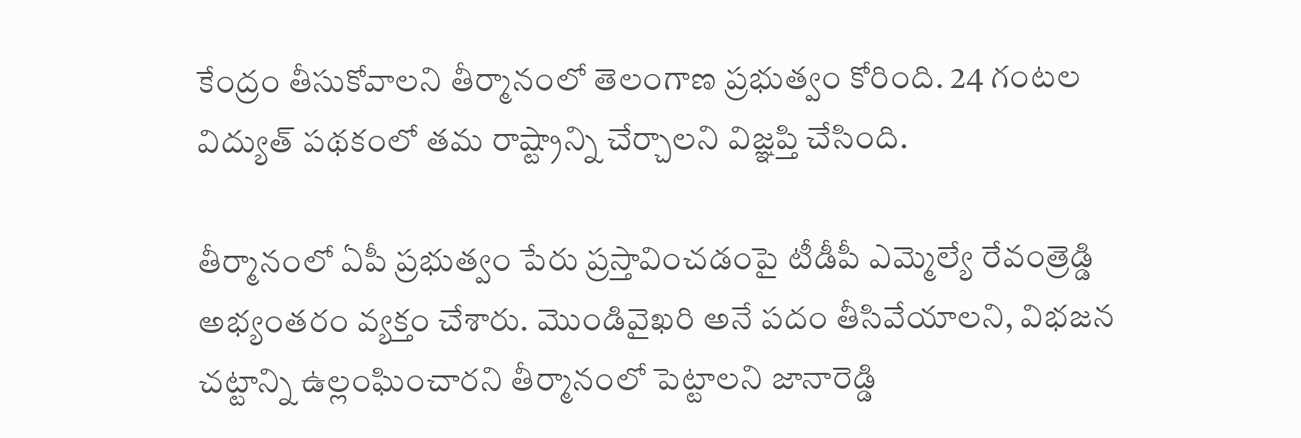కేంద్రం తీసుకోవాలని తీర్మానంలో తెలంగాణ ప్రభుత్వం కోరింది. 24 గంటల విద్యుత్ పథకంలో తమ రాష్ట్రాన్ని చేర్చాలని విజ్ఞప్తి చేసింది.

తీర్మానంలో ఏపీ ప్రభుత్వం పేరు ప్రస్తావించడంపై టీడీపీ ఎమ్మెల్యే రేవంత్రెడ్డి అభ్యంతరం వ్యక్తం చేశారు. మొండివైఖరి అనే పదం తీసివేయాలని, విభజన చట్టాన్ని ఉల్లంఘించారని తీర్మానంలో పెట్టాలని జానారెడ్డి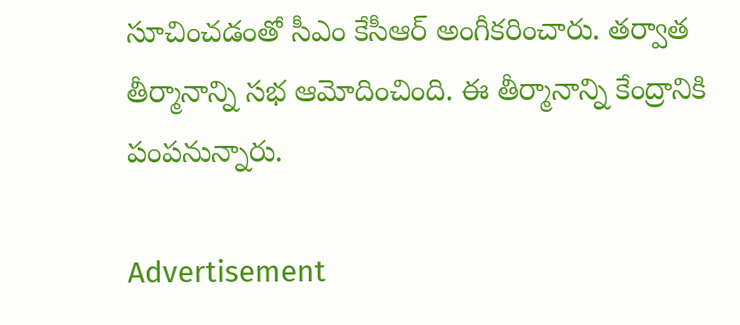సూచించడంతో సీఎం కేసీఆర్ అంగీకరించారు. తర్వాత తీర్మానాన్ని సభ ఆమోదించింది. ఈ తీర్మానాన్ని కేంద్రానికి పంపనున్నారు.

Advertisement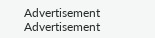Advertisement
Advertisement